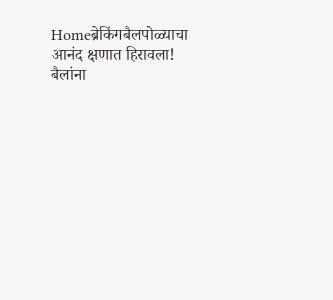Homeब्रेकिंगबैलपोळ्याचा आनंद क्षणात हिरावला! बैलांना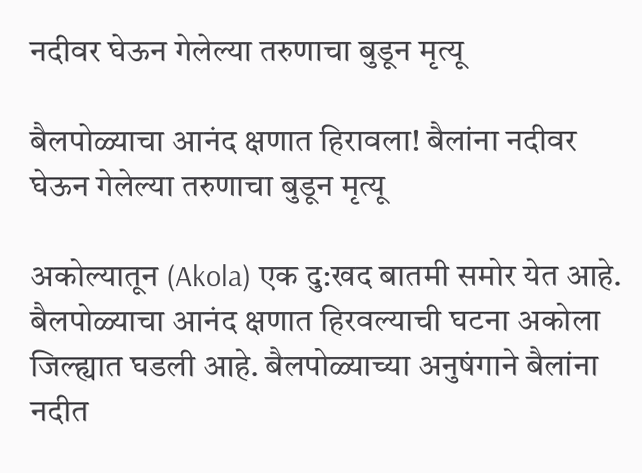नदीवर घेऊन गेलेल्या तरुणाचा बुडून मृत्यू

बैलपोळ्याचा आनंद क्षणात हिरावला! बैलांना नदीवर घेऊन गेलेल्या तरुणाचा बुडून मृत्यू

अकोल्यातून (Akola) एक दु:खद बातमी समोर येत आहे. बैलपोळ्याचा आनंद क्षणात हिरवल्याची घटना अकोला जिल्ह्यात घडली आहे. बैलपोळ्याच्या अनुषंगाने बैलांना नदीत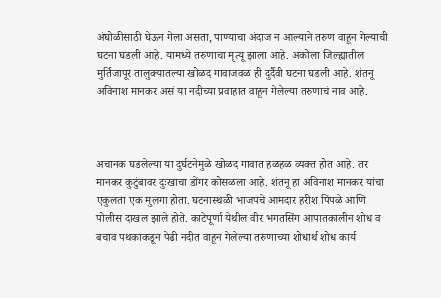अंघोळीसाठी घेऊन गेला असता, पाण्याचा अंदाज न आल्याने तरुण वाहून गेल्याची घटना घडली आहे. यामध्ये तरुणाचा मृत्यू झाला आहे. अकोला जिल्ह्यातील मुर्तिजापूर तालुक्यातल्या खोळद गावाजवळ ही दुर्दैवी घटना घडली आहे. शंतनू अविनाश मानकर असं या नदीच्या प्रवाहात वाहून गेलेल्या तरुणाचं नाव आहे.



अचानक घडलेल्या या दुर्घटनेमुळे खोळद गावात हळहळ व्यक्त होत आहे. तर मानकर कुटुंबावर दुःखाचा डोंगर कोसळला आहे. शंतनू हा अविनाश मानकर यांचा एकुलता एक मुलगा होता. घटनास्थळी भाजपचे आमदार हरीश पिंपळे आणि पोलीस दाखल झाले होते. काटेपूर्णा येथील वीर भगतसिंग आपातकालीन शोध व बचाव पथकाकडून पेढी नदीत वाहून गेलेल्या तरुणाच्या शोधार्थ शोध कार्य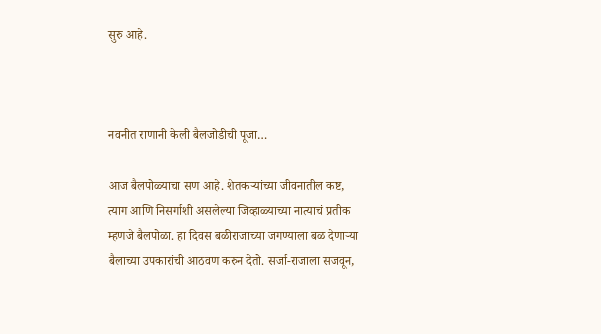सुरु आहे.



नवनीत राणानी केली बैलजोडीची पूजा…

आज बैलपोळ्याचा सण आहे. शेतकऱ्यांच्या जीवनातील कष्ट, त्याग आणि निसर्गाशी असलेल्या जिव्हाळ्याच्या नात्याचं प्रतीक म्हणजे बैलपोळा. हा दिवस बळीराजाच्या जगण्याला बळ देणाऱ्या बैलाच्या उपकारांची आठवण करुन देतो. सर्जा-राजाला सजवून,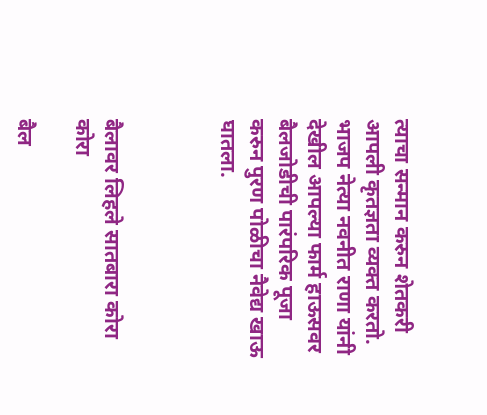त्याचा सन्मान करुन शेतकरी आपली कृतज्ञता व्यक्त करतो. भाजप नेत्या नवनीत राणा यांनी देखील आपल्या फार्म हाऊसवर बैलजोडीची पारंपरिक पूजा करुन पुरण पोळीचा नैवेद्य खाऊ घातला.



बैलावर लिहले सातबारा कोरा कोरा

बैल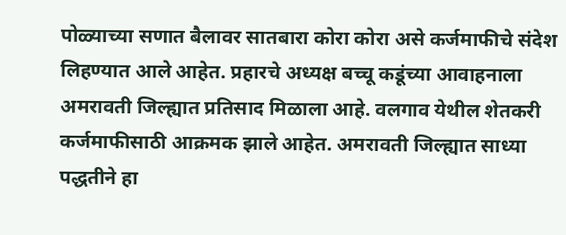पोळ्याच्या सणात बैलावर सातबारा कोरा कोरा असे कर्जमाफीचे संदेश लिहण्यात आले आहेत. प्रहारचे अध्यक्ष बच्चू कडूंच्या आवाहनाला अमरावती जिल्ह्यात प्रतिसाद मिळाला आहे. वलगाव येथील शेतकरी कर्जमाफीसाठी आक्रमक झाले आहेत. अमरावती जिल्ह्यात साध्या पद्धतीने हा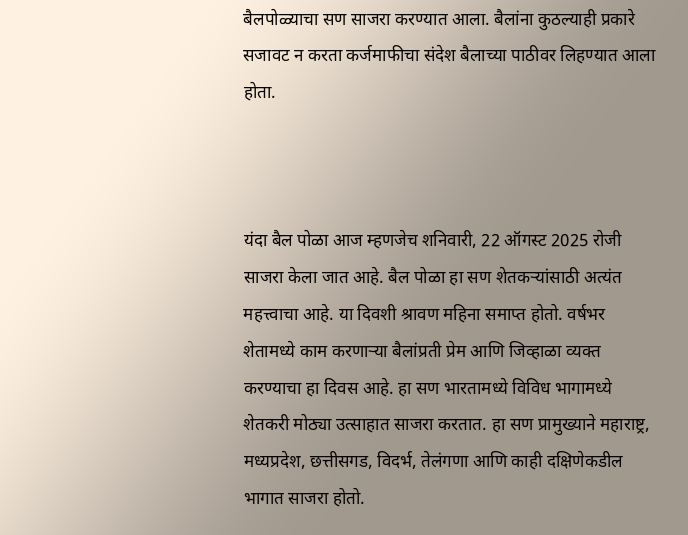बैलपोळ्याचा सण साजरा करण्यात आला. बैलांना कुठल्याही प्रकारे सजावट न करता कर्जमाफीचा संदेश बैलाच्या पाठीवर लिहण्यात आला होता.



यंदा बैल पोळा आज म्हणजेच शनिवारी, 22 ऑगस्ट 2025 रोजी साजरा केला जात आहे. बैल पोळा हा सण शेतकऱ्यांसाठी अत्यंत महत्त्वाचा आहे. या दिवशी श्रावण महिना समाप्त होतो. वर्षभर शेतामध्ये काम करणाऱ्या बैलांप्रती प्रेम आणि जिव्हाळा व्यक्त करण्याचा हा दिवस आहे. हा सण भारतामध्ये विविध भागामध्ये शेतकरी मोठ्या उत्साहात साजरा करतात. हा सण प्रामुख्याने महाराष्ट्र, मध्यप्रदेश, छत्तीसगड, विदर्भ, तेलंगणा आणि काही दक्षिणेकडील भागात साजरा होतो.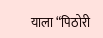याला “पिठोरी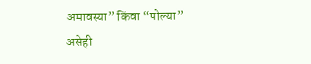अमावस्या” किंवा “पोल्या” असेही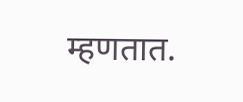म्हणतात.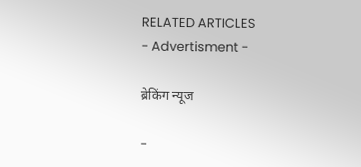RELATED ARTICLES
- Advertisment -

ब्रेकिंग न्यूज

-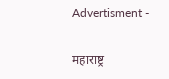Advertisment -

महाराष्ट्र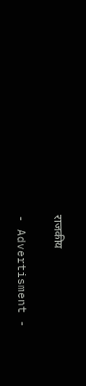राजकीय

- Advertisment -